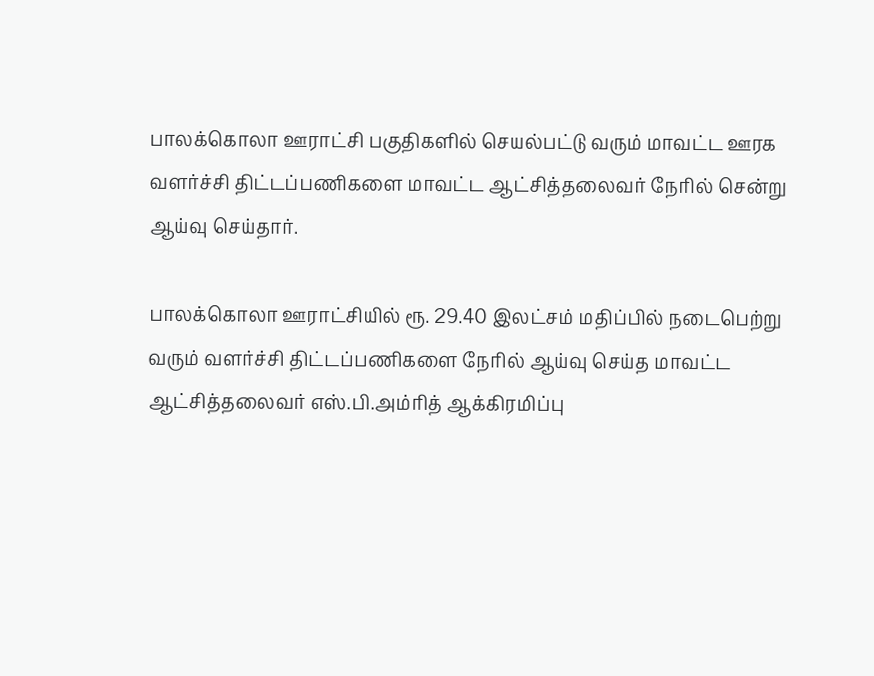பாலக்கொலா ஊராட்சி பகுதிகளில் செயல்பட்டு வரும் மாவட்ட ஊரக வளர்ச்சி திட்டப்பணிகளை மாவட்ட ஆட்சித்தலைவர் நேரில் சென்று ஆய்வு செய்தார்.

பாலக்கொலா ஊராட்சியில் ரூ. 29.40 இலட்சம் மதிப்பில் நடைபெற்று வரும் வளர்ச்சி திட்டப்பணிகளை நேரில் ஆய்வு செய்த மாவட்ட ஆட்சித்தலைவர் எஸ்.பி.அம்ரித் ஆக்கிரமிப்பு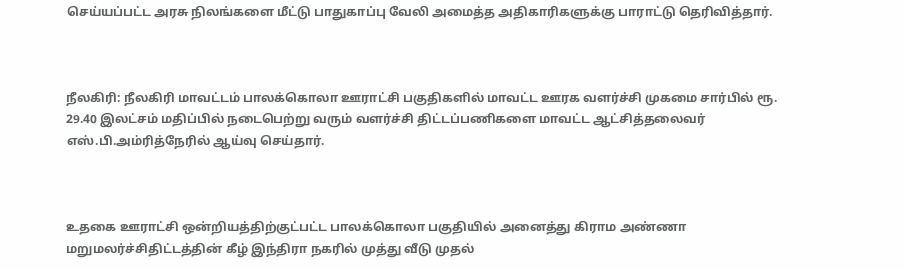செய்யப்பட்ட அரசு நிலங்களை மீட்டு பாதுகாப்பு வேலி அமைத்த அதிகாரிகளுக்கு பாராட்டு தெரிவித்தார்.



நீலகிரி: நீலகிரி மாவட்டம் பாலக்கொலா ஊராட்சி பகுதிகளில் மாவட்ட ஊரக வளர்ச்சி முகமை சார்பில் ரூ. 29.40 இலட்சம் மதிப்பில் நடைபெற்று வரும் வளர்ச்சி திட்டப்பணிகளை மாவட்ட ஆட்சித்தலைவர் எஸ்.பி.அம்ரித்நேரில் ஆய்வு செய்தார்.



உதகை ஊராட்சி ஒன்றியத்திற்குட்பட்ட பாலக்கொலா பகுதியில் அனைத்து கிராம அண்ணா மறுமலர்ச்சிதிட்டத்தின் கீழ் இந்திரா நகரில் முத்து வீடு முதல்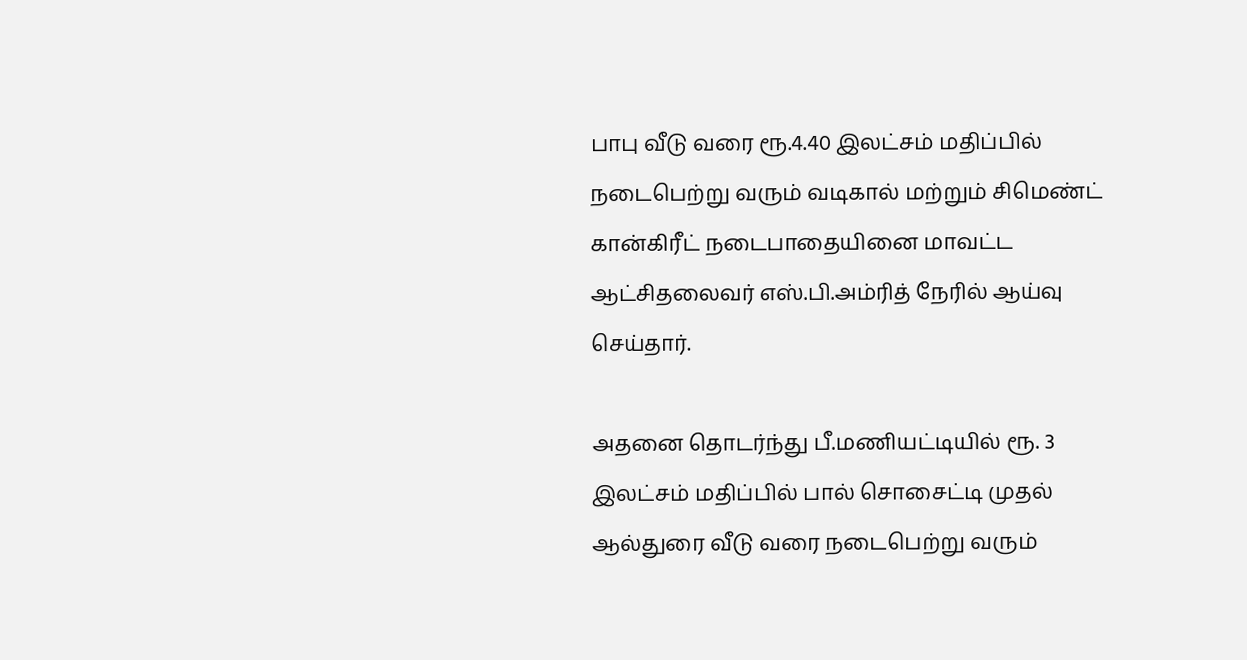பாபு வீடு வரை ரூ.4.40 இலட்சம் மதிப்பில் நடைபெற்று வரும் வடிகால் மற்றும் சிமெண்ட் கான்கிரீட் நடைபாதையினை மாவட்ட ஆட்சிதலைவர் எஸ்.பி.அம்ரித் நேரில் ஆய்வு செய்தார்.

அதனை தொடர்ந்து பீ.மணியட்டியில் ரூ. 3 இலட்சம் மதிப்பில் பால் சொசைட்டி முதல் ஆல்துரை வீடு வரை நடைபெற்று வரும்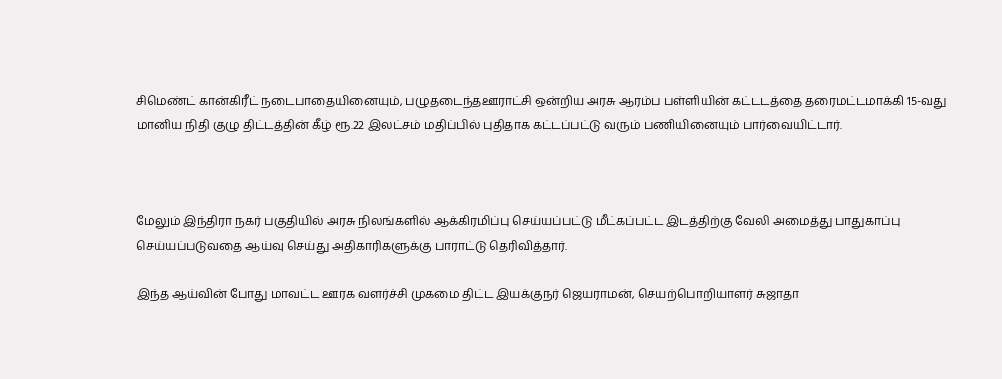சிமெண்ட் கான்கிரீட் நடைபாதையினையும், பழுதடைந்தஊராட்சி ஒன்றிய அரசு ஆரம்ப பள்ளியின் கட்டடத்தை தரைமட்டமாக்கி 15-வது மானிய நிதி குழு திட்டத்தின் கீழ் ரூ.22 இலட்சம் மதிப்பில் புதிதாக கட்டப்பட்டு வரும் பணியினையும் பார்வையிட்டார்.



மேலும் இந்திரா நகர் பகுதியில் அரசு நிலங்களில் ஆக்கிரமிப்பு செய்யப்பட்டு மீட்கப்பட்ட இடத்திற்கு வேலி அமைத்து பாதுகாப்பு செய்யப்படுவதை ஆய்வு செய்து அதிகாரிகளுக்கு பாராட்டு தெரிவித்தார்.

இந்த ஆய்வின் போது மாவட்ட ஊரக வளர்ச்சி முகமை திட்ட இயக்குநர் ஜெயராமன், செயற்பொறியாளர் சுஜாதா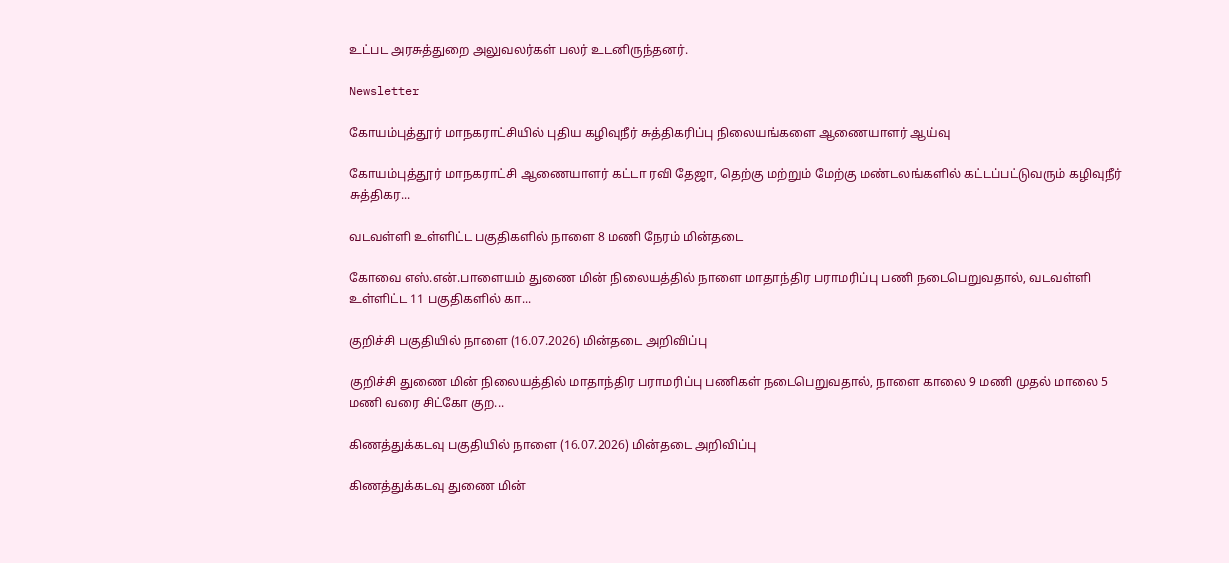உட்பட அரசுத்துறை அலுவலர்கள் பலர் உடனிருந்தனர்.

Newsletter

கோயம்புத்தூர் மாநகராட்சியில் புதிய கழிவுநீர் சுத்திகரிப்பு நிலையங்களை ஆணையாளர் ஆய்வு

கோயம்புத்தூர் மாநகராட்சி ஆணையாளர் கட்டா ரவி தேஜா, தெற்கு மற்றும் மேற்கு மண்டலங்களில் கட்டப்பட்டுவரும் கழிவுநீர் சுத்திகர...

வடவள்ளி உள்ளிட்ட பகுதிகளில் நாளை 8 மணி நேரம் மின்தடை

கோவை எஸ்.என்.பாளையம் துணை மின் நிலையத்தில் நாளை மாதாந்திர பராமரிப்பு பணி நடைபெறுவதால், வடவள்ளி உள்ளிட்ட 11 பகுதிகளில் கா...

குறிச்சி பகுதியில் நாளை (16.07.2026) மின்தடை அறிவிப்பு

குறிச்சி துணை மின் நிலையத்தில் மாதாந்திர பராமரிப்பு பணிகள் நடைபெறுவதால், நாளை காலை 9 மணி முதல் மாலை 5 மணி வரை சிட்கோ குற...

கிணத்துக்கடவு பகுதியில் நாளை (16.07.2026) மின்தடை அறிவிப்பு

கிணத்துக்கடவு துணை மின்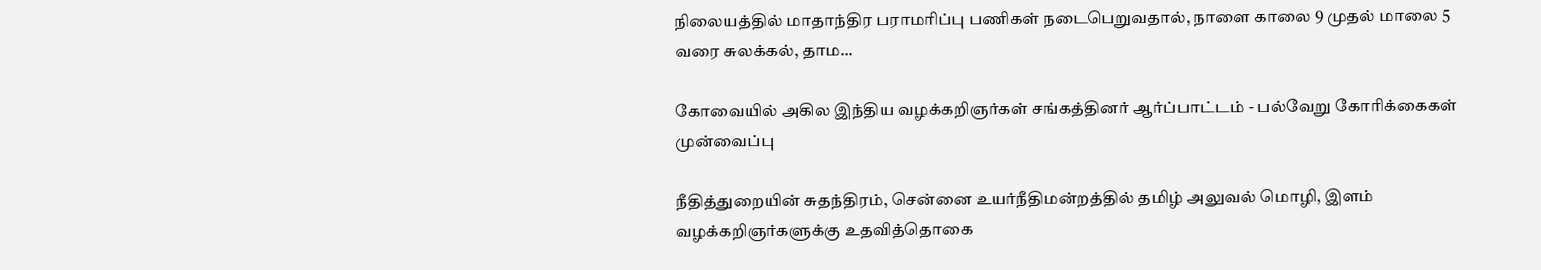நிலையத்தில் மாதாந்திர பராமரிப்பு பணிகள் நடைபெறுவதால், நாளை காலை 9 முதல் மாலை 5 வரை சுலக்கல், தாம...

கோவையில் அகில இந்திய வழக்கறிஞர்கள் சங்கத்தினர் ஆர்ப்பாட்டம் - பல்வேறு கோரிக்கைகள் முன்வைப்பு

நீதித்துறையின் சுதந்திரம், சென்னை உயர்நீதிமன்றத்தில் தமிழ் அலுவல் மொழி, இளம் வழக்கறிஞர்களுக்கு உதவித்தொகை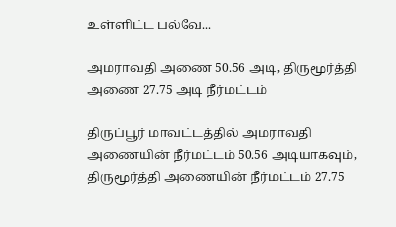உள்ளிட்ட பல்வே...

அமராவதி அணை 50.56 அடி, திருமூர்த்தி அணை 27.75 அடி நீர்மட்டம்

திருப்பூர் மாவட்டத்தில் அமராவதி அணையின் நீர்மட்டம் 50.56 அடியாகவும், திருமூர்த்தி அணையின் நீர்மட்டம் 27.75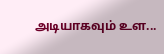அடியாகவும் உள...